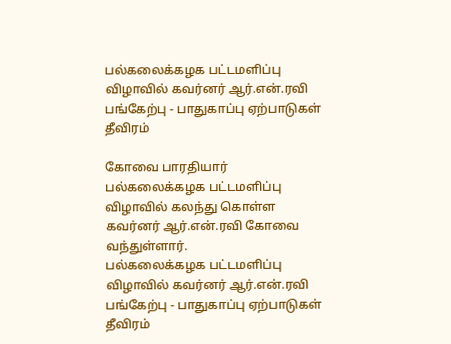பல்கலைக்கழக பட்டமளிப்பு விழாவில் கவர்னர் ஆர்.என்.ரவி பங்கேற்பு - பாதுகாப்பு ஏற்பாடுகள் தீவிரம்

கோவை பாரதியார் பல்கலைக்கழக பட்டமளிப்பு விழாவில் கலந்து கொள்ள கவர்னர் ஆர்.என்.ரவி கோவை வந்துள்ளார்.
பல்கலைக்கழக பட்டமளிப்பு விழாவில் கவர்னர் ஆர்.என்.ரவி பங்கேற்பு - பாதுகாப்பு ஏற்பாடுகள் தீவிரம்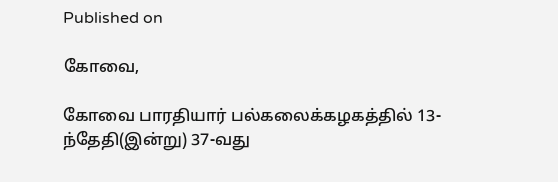Published on

கோவை,

கோவை பாரதியார் பல்கலைக்கழகத்தில் 13-ந்தேதி(இன்று) 37-வது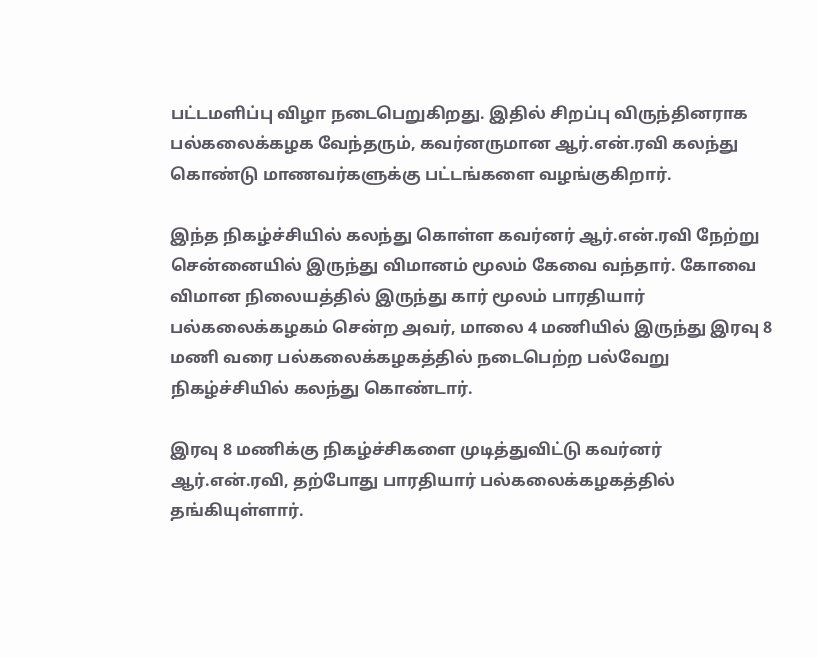பட்டமளிப்பு விழா நடைபெறுகிறது. இதில் சிறப்பு விருந்தினராக பல்கலைக்கழக வேந்தரும், கவர்னருமான ஆர்.என்.ரவி கலந்து கொண்டு மாணவர்களுக்கு பட்டங்களை வழங்குகிறார்.

இந்த நிகழ்ச்சியில் கலந்து கொள்ள கவர்னர் ஆர்.என்.ரவி நேற்று சென்னையில் இருந்து விமானம் மூலம் கேவை வந்தார். கோவை விமான நிலையத்தில் இருந்து கார் மூலம் பாரதியார் பல்கலைக்கழகம் சென்ற அவர், மாலை 4 மணியில் இருந்து இரவு 8 மணி வரை பல்கலைக்கழகத்தில் நடைபெற்ற பல்வேறு நிகழ்ச்சியில் கலந்து கொண்டார்.

இரவு 8 மணிக்கு நிகழ்ச்சிகளை முடித்துவிட்டு கவர்னர் ஆர்.என்.ரவி, தற்போது பாரதியார் பல்கலைக்கழகத்தில் தங்கியுள்ளார்.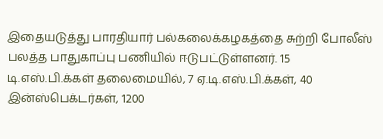இதையடுத்து பாரதியார் பல்கலைக்கழகத்தை சுற்றி போலீஸ் பலத்த பாதுகாப்பு பணியில் ஈடுபட்டுள்ளனர். 15 டி.எஸ்.பி.க்கள் தலைமையில், 7 ஏ.டி.எஸ்.பி.க்கள், 40 இன்ஸ்பெக்டர்கள், 1200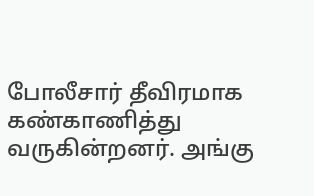போலீசார் தீவிரமாக கண்காணித்து வருகின்றனர். அங்கு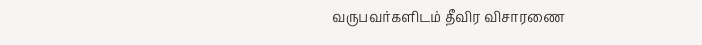வருபவர்களிடம் தீவிர விசாரணை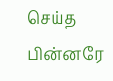செய்த பின்னரே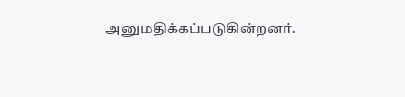அனுமதிக்கப்படுகின்றனர்.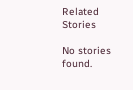Related Stories

No stories found.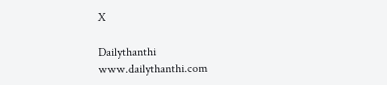X

Dailythanthi
www.dailythanthi.com